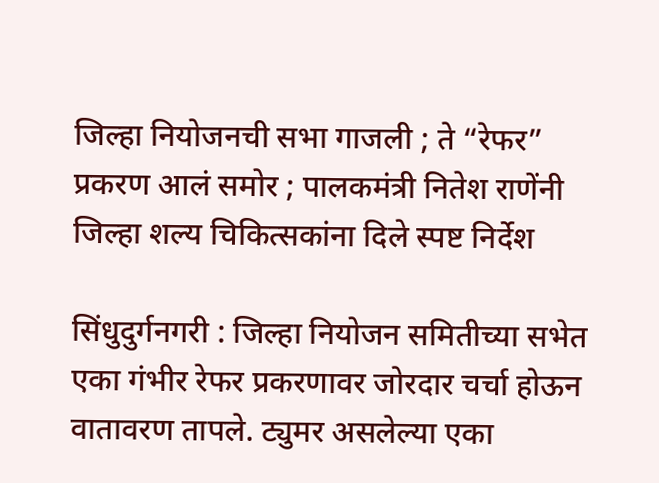जिल्हा नियोजनची सभा गाजली ; ते “रेफर” प्रकरण आलं समोर ; पालकमंत्री नितेश राणेंनी जिल्हा शल्य चिकित्सकांना दिले स्पष्ट निर्देश

सिंधुदुर्गनगरी : जिल्हा नियोजन समितीच्या सभेत एका गंभीर रेफर प्रकरणावर जोरदार चर्चा होऊन वातावरण तापले. ट्युमर असलेल्या एका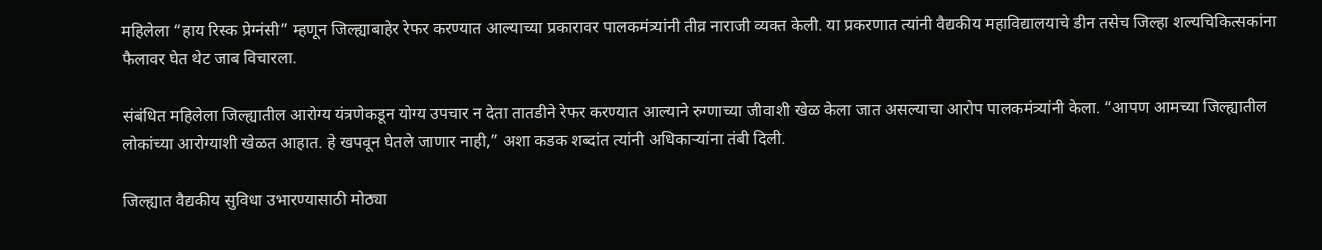महिलेला “हाय रिस्क प्रेग्नंसी” म्हणून जिल्ह्याबाहेर रेफर करण्यात आल्याच्या प्रकारावर पालकमंत्र्यांनी तीव्र नाराजी व्यक्त केली. या प्रकरणात त्यांनी वैद्यकीय महाविद्यालयाचे डीन तसेच जिल्हा शल्यचिकित्सकांना फैलावर घेत थेट जाब विचारला.

संबंधित महिलेला जिल्ह्यातील आरोग्य यंत्रणेकडून योग्य उपचार न देता तातडीने रेफर करण्यात आल्याने रुग्णाच्या जीवाशी खेळ केला जात असल्याचा आरोप पालकमंत्र्यांनी केला. “आपण आमच्या जिल्ह्यातील लोकांच्या आरोग्याशी खेळत आहात. हे खपवून घेतले जाणार नाही,” अशा कडक शब्दांत त्यांनी अधिकाऱ्यांना तंबी दिली.

जिल्ह्यात वैद्यकीय सुविधा उभारण्यासाठी मोठ्या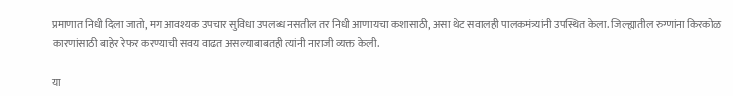प्रमाणात निधी दिला जातो, मग आवश्यक उपचार सुविधा उपलब्ध नसतील तर निधी आणायचा कशासाठी, असा थेट सवालही पालकमंत्र्यांनी उपस्थित केला. जिल्ह्यातील रुग्णांना किरकोळ कारणांसाठी बाहेर रेफर करण्याची सवय वाढत असल्याबाबतही त्यांनी नाराजी व्यक्त केली.

या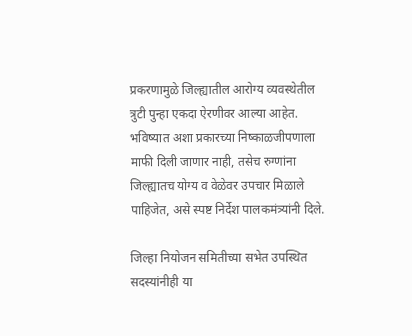प्रकरणामुळे जिल्ह्यातील आरोग्य व्यवस्थेतील त्रुटी पुन्हा एकदा ऐरणीवर आल्या आहेत. भविष्यात अशा प्रकारच्या निष्काळजीपणाला माफी दिली जाणार नाही, तसेच रुग्णांना जिल्ह्यातच योग्य व वेळेवर उपचार मिळाले पाहिजेत, असे स्पष्ट निर्देश पालकमंत्र्यांनी दिले.

जिल्हा नियोजन समितीच्या सभेत उपस्थित सदस्यांनीही या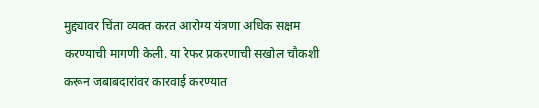मुद्द्यावर चिंता व्यक्त करत आरोग्य यंत्रणा अधिक सक्षम करण्याची मागणी केली. या रेफर प्रकरणाची सखोल चौकशी करून जबाबदारांवर कारवाई करण्यात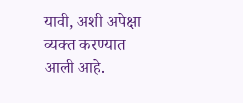यावी, अशी अपेक्षा व्यक्त करण्यात आली आहे.